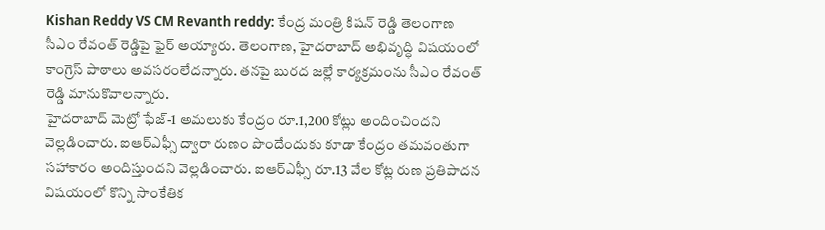Kishan Reddy VS CM Revanth reddy: కేంద్ర మంత్రి కిషన్ రెడ్డి తెలంగాణ సీఎం రేవంత్ రెడ్డిపై ఫైర్ అయ్యారు. తెలంగాణ, హైదరాబాద్ అభివృద్ధి విషయంలో కాంగ్రెస్ పాఠాలు అవసరంలేదన్నారు. తనపై బురద జల్లే కార్యక్రమంను సీఎం రేవంత్ రెడ్డి మానుకొవాలన్నారు.
హైదరాబాద్ మెట్రో ఫేజ్-1 అమలుకు కేంద్రం రూ.1,200 కోట్లు అందించిందని వెల్లడించారు. ఐఆర్ఎఫ్సీ ద్వారా రుణం పొందేందుకు కూడా కేంద్రం తమవంతుగా సహాకారం అందిస్తుందని వెల్లడించారు. ఐఆర్ఎఫ్సీ రూ.13 వేల కోట్ల రుణ ప్రతిపాదన విషయంలో కొన్ని సాంకేతిక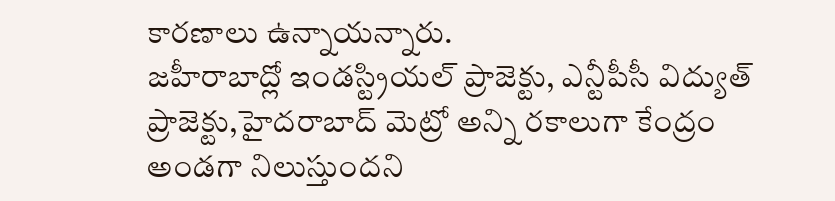కారణాలు ఉన్నాయన్నారు.
జహీరాబాద్లో ఇండస్ట్రియల్ ప్రాజెక్టు, ఎన్టీపీసీ విద్యుత్ ప్రాజెక్టు,హైదరాబాద్ మెట్రో అన్ని రకాలుగా కేంద్రం అండగా నిలుస్తుందని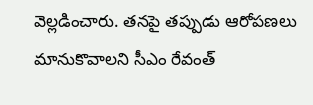వెల్లడించారు. తనపై తప్పుడు ఆరోపణలు మానుకొవాలని సీఎం రేవంత్